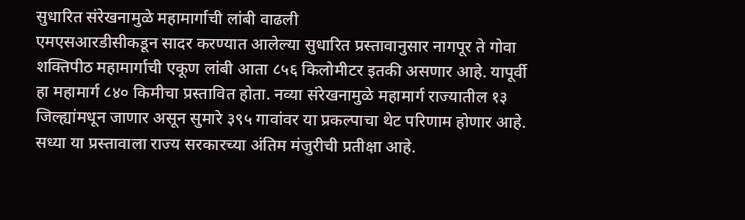सुधारित संरेखनामुळे महामार्गाची लांबी वाढली
एमएसआरडीसीकडून सादर करण्यात आलेल्या सुधारित प्रस्तावानुसार नागपूर ते गोवा शक्तिपीठ महामार्गाची एकूण लांबी आता ८५६ किलोमीटर इतकी असणार आहे. यापूर्वी हा महामार्ग ८४० किमीचा प्रस्तावित होता. नव्या संरेखनामुळे महामार्ग राज्यातील १३ जिल्ह्यांमधून जाणार असून सुमारे ३९५ गावांवर या प्रकल्पाचा थेट परिणाम होणार आहे. सध्या या प्रस्तावाला राज्य सरकारच्या अंतिम मंजुरीची प्रतीक्षा आहे.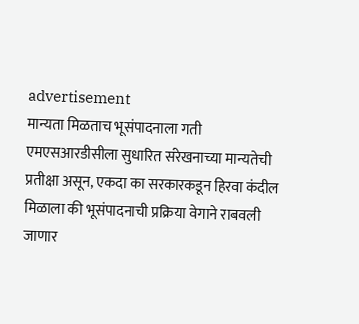advertisement
मान्यता मिळताच भूसंपादनाला गती
एमएसआरडीसीला सुधारित संरेखनाच्या मान्यतेची प्रतीक्षा असून, एकदा का सरकारकडून हिरवा कंदील मिळाला की भूसंपादनाची प्रक्रिया वेगाने राबवली जाणार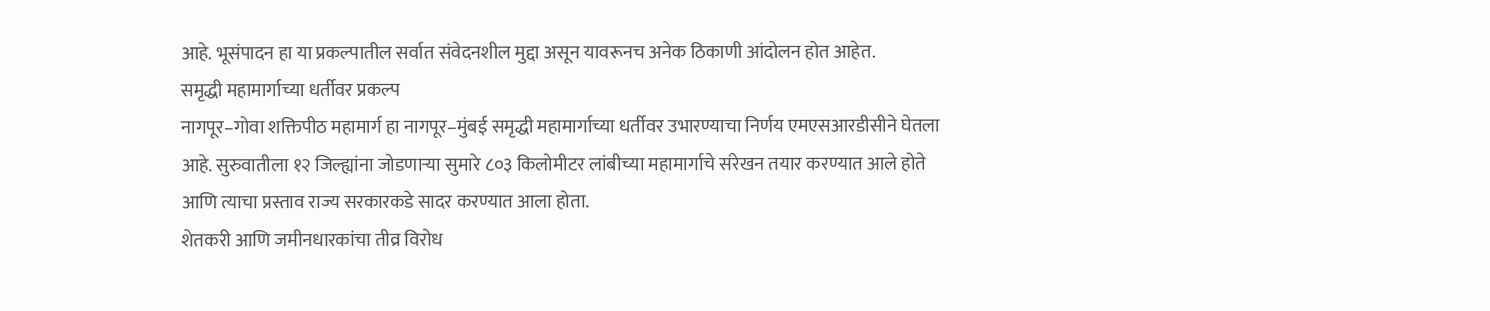आहे. भूसंपादन हा या प्रकल्पातील सर्वात संवेदनशील मुद्दा असून यावरूनच अनेक ठिकाणी आंदोलन होत आहेत.
समृद्धी महामार्गाच्या धर्तीवर प्रकल्प
नागपूर–गोवा शक्तिपीठ महामार्ग हा नागपूर–मुंबई समृद्धी महामार्गाच्या धर्तीवर उभारण्याचा निर्णय एमएसआरडीसीने घेतला आहे. सुरुवातीला १२ जिल्ह्यांना जोडणाऱ्या सुमारे ८०३ किलोमीटर लांबीच्या महामार्गाचे संरेखन तयार करण्यात आले होते आणि त्याचा प्रस्ताव राज्य सरकारकडे सादर करण्यात आला होता.
शेतकरी आणि जमीनधारकांचा तीव्र विरोध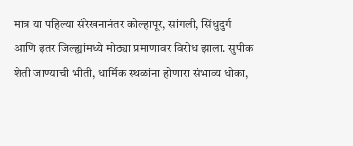मात्र या पहिल्या संरेखनानंतर कोल्हापूर, सांगली, सिंधुदुर्ग आणि इतर जिल्ह्यांमध्ये मोठ्या प्रमाणावर विरोध झाला. सुपीक शेती जाण्याची भीती, धार्मिक स्थळांना होणारा संभाव्य धोका,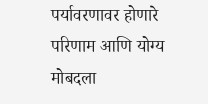पर्यावरणावर होणारे परिणाम आणि योग्य मोबदला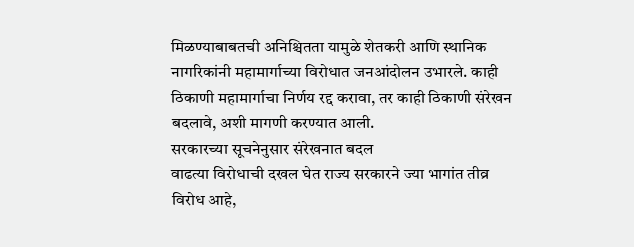मिळण्याबाबतची अनिश्चितता यामुळे शेतकरी आणि स्थानिक नागरिकांनी महामार्गाच्या विरोधात जनआंदोलन उभारले. काही ठिकाणी महामार्गाचा निर्णय रद्द करावा, तर काही ठिकाणी संरेखन बदलावे, अशी मागणी करण्यात आली.
सरकारच्या सूचनेनुसार संरेखनात बदल
वाढत्या विरोधाची दखल घेत राज्य सरकारने ज्या भागांत तीव्र विरोध आहे,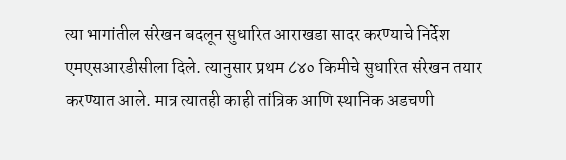त्या भागांतील संरेखन बदलून सुधारित आराखडा सादर करण्याचे निर्देश एमएसआरडीसीला दिले. त्यानुसार प्रथम ८४० किमीचे सुधारित संरेखन तयार करण्यात आले. मात्र त्यातही काही तांत्रिक आणि स्थानिक अडचणी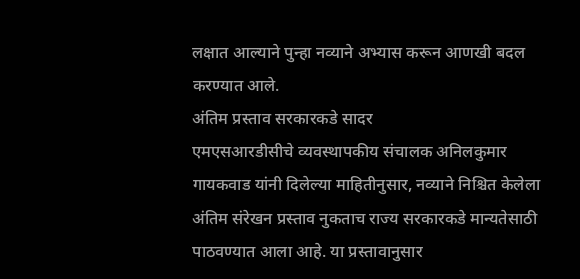लक्षात आल्याने पुन्हा नव्याने अभ्यास करून आणखी बदल करण्यात आले.
अंतिम प्रस्ताव सरकारकडे सादर
एमएसआरडीसीचे व्यवस्थापकीय संचालक अनिलकुमार गायकवाड यांनी दिलेल्या माहितीनुसार, नव्याने निश्चित केलेला अंतिम संरेखन प्रस्ताव नुकताच राज्य सरकारकडे मान्यतेसाठी पाठवण्यात आला आहे. या प्रस्तावानुसार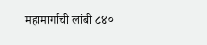महामार्गाची लांबी ८४०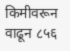किमीवरून वाढून ८५६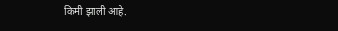किमी झाली आहे.